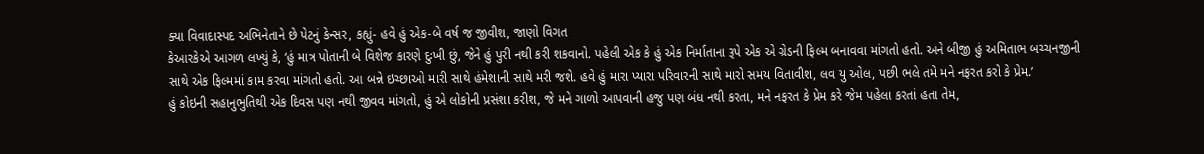ક્યા વિવાદાસ્પદ અભિનેતાને છે પેટનું કેન્સર, કહ્યું- હવે હું એક-બે વર્ષ જ જીવીશ, જાણો વિગત
કેઆરકેએ આગળ લખ્યું કે, ‘હું માત્ર પોતાની બે વિશેજ કારણે દુઃખી છું, જેને હું પુરી નથી કરી શકવાનો. પહેલી એક કે હું એક નિર્માતાના રૂપે એક એ ગ્રેડની ફિલ્મ બનાવવા માંગતો હતો. અને બીજી હું અમિતાભ બચ્ચનજીની સાથે એક ફિલ્મમાં કામ કરવા માંગતો હતો. આ બન્ને ઇચ્છાઓ મારી સાથે હંમેશાની સાથે મરી જશે. હવે હું મારા પ્યારા પરિવારની સાથે મારો સમય વિતાવીશ, લવ યુ ઓલ, પછી ભલે તમે મને નફરત કરો કે પ્રેમ.’
હું કોઇની સહાનુભુતિથી એક દિવસ પણ નથી જીવવ માંગતો, હું એ લોકોની પ્રસંશા કરીશ, જે મને ગાળો આપવાની હજુ પણ બંધ નથી કરતા, મને નફરત કે પ્રેમ કરે જેમ પહેલા કરતાં હતા તેમ,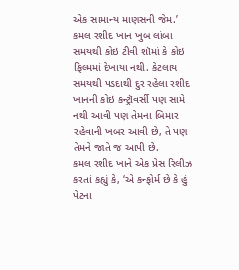એક સામાન્ય માણસની જેમ.’
કમલ રશીદ ખાન ખુબ લાંબા સમયથી કોઇ ટીવી શૉમાં કે કોઇ ફિલ્મમાં દેખાયા નથી. કેટલાય સમયથી પડદાથી દુર રહેલા રશીદ ખાનની કોઇ કન્ટ્રૉવર્સી પણ સામે નથી આવી પણ તેમના બિમાર રહેવાની ખબર આવી છે, તે પણ તેમને જાતે જ આપી છે.
કમલ રશીદ ખાને એક પ્રેસ રિલીઝ કરતાં કહ્યું કે, ‘એ કન્ફોર્મ છે કે હું પેટના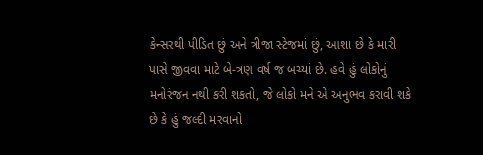કેન્સરથી પીડિત છું અને ત્રીજા સ્ટેજમાં છું, આશા છે કે મારી પાસે જીવવા માટે બે-ત્રણ વર્ષ જ બચ્યાં છે. હવે હું લોકોનું મનોરંજન નથી કરી શકતો, જે લોકો મને એ અનુભવ કરાવી શકે છે કે હું જલ્દી મરવાનો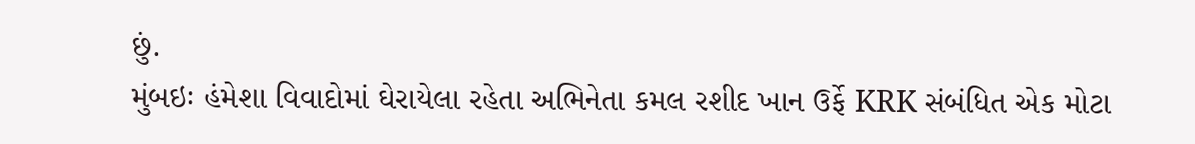છું.
મુંબઇઃ હંમેશા વિવાદોમાં ઘેરાયેલા રહેતા અભિનેતા કમલ રશીદ ખાન ઉર્ફે KRK સંબંધિત એક મોટા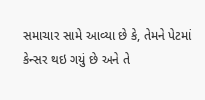સમાચાર સામે આવ્યા છે કે, તેમને પેટમાં કેન્સર થઇ ગયું છે અને તે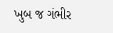ખુબ જ ગંભીર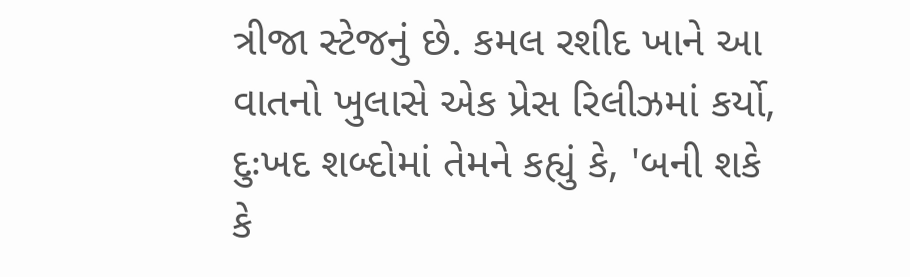ત્રીજા સ્ટેજનું છે. કમલ રશીદ ખાને આ વાતનો ખુલાસે એક પ્રેસ રિલીઝમાં કર્યો, દુઃખદ શબ્દોમાં તેમને કહ્યું કે, 'બની શકે કે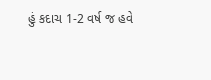હું કદાચ 1-2 વર્ષ જ હવે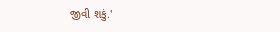જીવી શકું.'